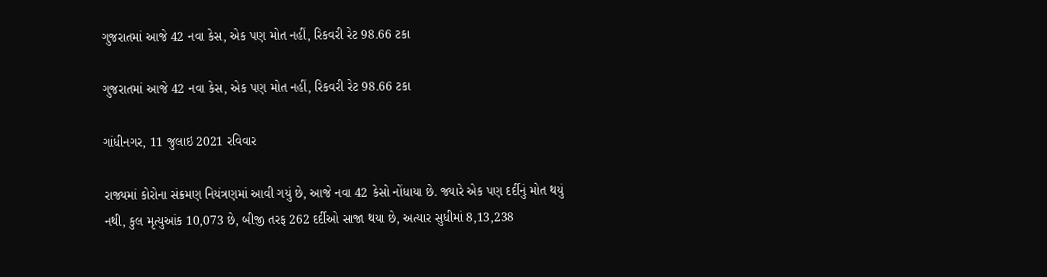ગુજરાતમાં આજે 42 નવા કેસ, એક પણ મોત નહીં, રિકવરી રેટ 98.66 ટકા

ગુજરાતમાં આજે 42 નવા કેસ, એક પણ મોત નહીં, રિકવરી રેટ 98.66 ટકા

ગાંધીનગર, 11 જુલાઇ 2021 રવિવાર

રાજ્યમાં કોરોના સંક્રમણ નિયંત્રણમાં આવી ગયું છે, આજે નવા 42 કેસો નોંધાયા છે. જ્યારે એક પણ દર્દીનું મોત થયું નથી, કુલ મૃત્યુઆંક 10,073 છે, બીજી તરફ 262 દર્દીઓ સાજા થયા છે, અત્યાર સુધીમાં 8,13,238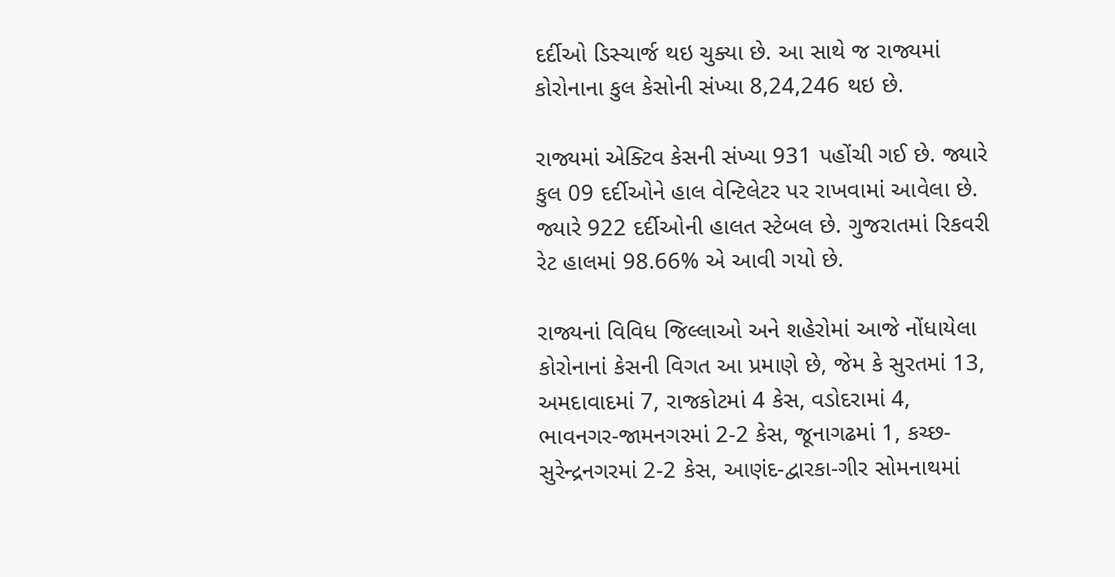દર્દીઓ ડિસ્ચાર્જ થઇ ચુક્યા છે. આ સાથે જ રાજ્યમાં કોરોનાના કુલ કેસોની સંખ્યા 8,24,246 થઇ છે.

રાજ્યમાં એક્ટિવ કેસની સંખ્યા 931 પહોંચી ગઈ છે. જ્યારે કુલ 09 દર્દીઓને હાલ વેન્ટિલેટર પર રાખવામાં આવેલા છે. જ્યારે 922 દર્દીઓની હાલત સ્ટેબલ છે. ગુજરાતમાં રિકવરી રેટ હાલમાં 98.66% એ આવી ગયો છે.

રાજ્યનાં વિવિધ જિલ્લાઓ અને શહેરોમાં આજે નોંધાયેલા કોરોનાનાં કેસની વિગત આ પ્રમાણે છે, જેમ કે સુરતમાં 13, અમદાવાદમાં 7, રાજકોટમાં 4 કેસ, વડોદરામાં 4, ભાવનગર-જામનગરમાં 2-2 કેસ, જૂનાગઢમાં 1, કચ્છ-સુરેન્દ્રનગરમાં 2-2 કેસ, આણંદ-દ્વારકા-ગીર સોમનાથમાં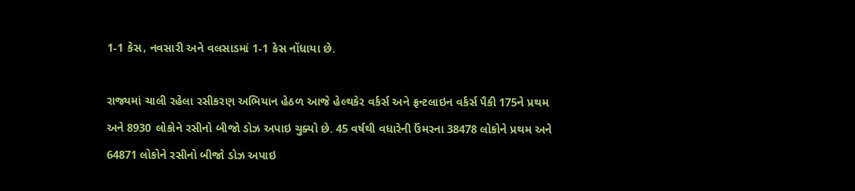1-1 કેસ, નવસારી અને વલસાડમાં 1-1 કેસ નોંધાયા છે.

રાજ્યમાં ચાલી રહેલા રસીકરણ અભિયાન હેઠળ આજે હેલ્થકેર વર્કર્સ અને ફ્રન્ટલાઇન વર્કર્સ પૈકી 175ને પ્રથમ અને 8930 લોકોને રસીનો બીજો ડોઝ અપાઇ ચુક્યો છે. 45 વર્ષથી વધારેની ઉંમરના 38478 લોકોને પ્રથમ અને 64871 લોકોને રસીનો બીજો ડોઝ અપાઇ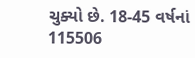ચુક્યો છે. 18-45 વર્ષનાં 115506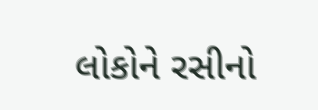લોકોને રસીનો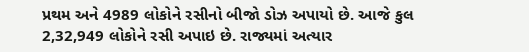પ્રથમ અને 4989 લોકોને રસીનો બીજો ડોઝ અપાયો છે. આજે કુલ 2,32,949 લોકોને રસી અપાઇ છે. રાજ્યમાં અત્યાર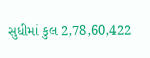સુધીમાં કુલ 2,78,60,422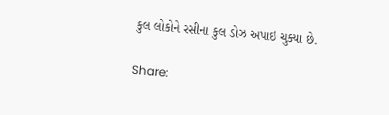કુલ લોકોને રસીના કુલ ડોઝ અપાઇ ચુક્યા છે.

Share: